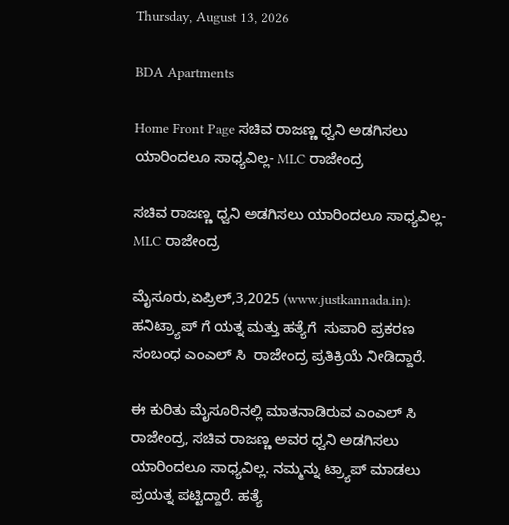Thursday, August 13, 2026

BDA Apartments

Home Front Page ಸಚಿವ ರಾಜಣ್ಣ ಧ್ವನಿ ಅಡಗಿಸಲು ಯಾರಿಂದಲೂ ಸಾಧ್ಯವಿಲ್ಲ- MLC ರಾಜೇಂದ್ರ

ಸಚಿವ ರಾಜಣ್ಣ ಧ್ವನಿ ಅಡಗಿಸಲು ಯಾರಿಂದಲೂ ಸಾಧ್ಯವಿಲ್ಲ- MLC ರಾಜೇಂದ್ರ

ಮೈಸೂರು,ಏಪ್ರಿಲ್,3,2025 (www.justkannada.in): ಹನಿಟ್ರ್ಯಾಪ್ ಗೆ ಯತ್ನ ಮತ್ತು ಹತ್ಯೆಗೆ  ಸುಪಾರಿ ಪ್ರಕರಣ ಸಂಬಂಧ ಎಂಎಲ್ ಸಿ  ರಾಜೇಂದ್ರ ಪ್ರತಿಕ್ರಿಯೆ ನೀಡಿದ್ದಾರೆ.

ಈ ಕುರಿತು ಮೈಸೂರಿನಲ್ಲಿ ಮಾತನಾಡಿರುವ ಎಂಎಲ್ ಸಿ ರಾಜೇಂದ್ರ, ಸಚಿವ ರಾಜಣ್ಣ ಅವರ ಧ್ವನಿ ಅಡಗಿಸಲು ಯಾರಿಂದಲೂ ಸಾಧ್ಯವಿಲ್ಲ. ನಮ್ಮನ್ನು ಟ್ರ್ಯಾಪ್ ಮಾಡಲು ಪ್ರಯತ್ನ ಪಟ್ಟಿದ್ದಾರೆ. ಹತ್ಯೆ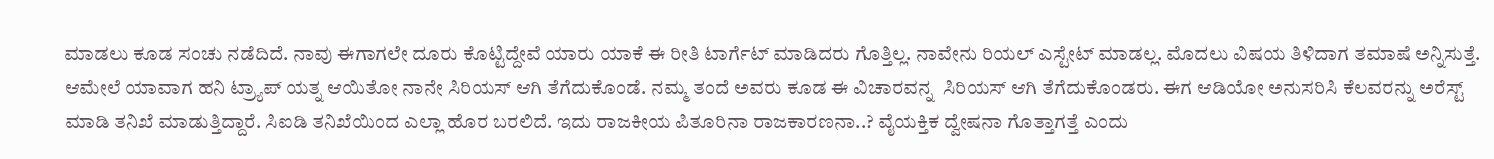ಮಾಡಲು ಕೂಡ ಸಂಚು ನಡೆದಿದೆ. ನಾವು ಈಗಾಗಲೇ ದೂರು ಕೊಟ್ಟಿದ್ದೇವೆ ಯಾರು ಯಾಕೆ ಈ ರೀತಿ ಟಾರ್ಗೆಟ್ ಮಾಡಿದರು ಗೊತ್ತಿಲ್ಲ. ನಾವೇನು ರಿಯಲ್ ಎಸ್ಟೇಟ್ ಮಾಡಲ್ಲ. ಮೊದಲು ವಿಷಯ ತಿಳಿದಾಗ ತಮಾಷೆ ಅನ್ನಿಸುತ್ತೆ. ಆಮೇಲೆ ಯಾವಾಗ ಹನಿ ಟ್ರ್ಯಾಪ್ ಯತ್ನ ಆಯಿತೋ ನಾನೇ ಸಿರಿಯಸ್ ಆಗಿ ತೆಗೆದುಕೊಂಡೆ. ನಮ್ಮ ತಂದೆ ಅವರು ಕೂಡ ಈ ವಿಚಾರವನ್ನ  ಸಿರಿಯಸ್ ಆಗಿ ತೆಗೆದುಕೊಂಡರು. ಈಗ ಆಡಿಯೋ ಅನುಸರಿಸಿ ಕೆಲವರನ್ನು ಅರೆಸ್ಟ್ ಮಾಡಿ ತನಿಖೆ ಮಾಡುತ್ತಿದ್ದಾರೆ. ಸಿಐಡಿ ತನಿಖೆಯಿಂದ ಎಲ್ಲಾ ಹೊರ ಬರಲಿದೆ. ಇದು ರಾಜಕೀಯ ಪಿತೂರಿನಾ ರಾಜಕಾರಣನಾ..? ವೈಯಕ್ತಿಕ ದ್ವೇಷನಾ ಗೊತ್ತಾಗತ್ತೆ ಎಂದು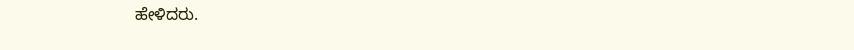ಹೇಳಿದರು.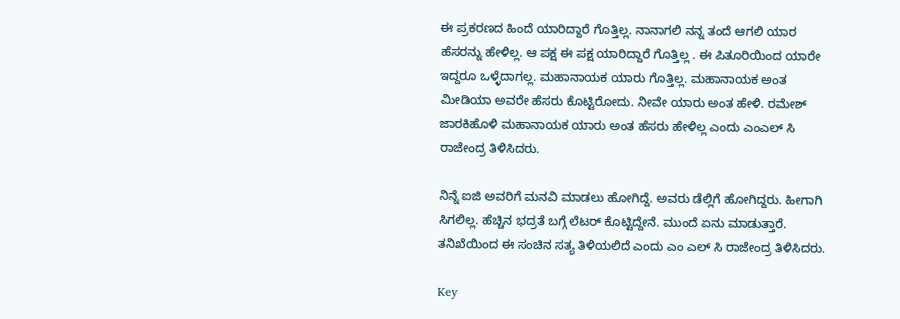ಈ ಪ್ರಕರಣದ ಹಿಂದೆ ಯಾರಿದ್ದಾರೆ ಗೊತ್ತಿಲ್ಲ. ನಾನಾಗಲಿ ನನ್ನ ತಂದೆ ಆಗಲಿ ಯಾರ ಹೆಸರನ್ನು ಹೇಳಿಲ್ಲ. ಆ ಪಕ್ಷ ಈ ಪಕ್ಷ ಯಾರಿದ್ದಾರೆ ಗೊತ್ತಿಲ್ಲ . ಈ ಪಿತೂರಿಯಿಂದ ಯಾರೇ ಇದ್ದರೂ ಒಳ್ಳೆದಾಗಲ್ಲ. ಮಹಾನಾಯಕ ಯಾರು ಗೊತ್ತಿಲ್ಲ. ಮಹಾನಾಯಕ ಅಂತ ಮೀಡಿಯಾ ಅವರೇ ಹೆಸರು ಕೊಟ್ಟಿರೋದು. ನೀವೇ ಯಾರು ಅಂತ ಹೇಳಿ. ರಮೇಶ್ ಜಾರಕಿಹೊಳಿ ಮಹಾನಾಯಕ ಯಾರು ಅಂತ ಹೆಸರು ಹೇಳಿಲ್ಲ ಎಂದು ಎಂಎಲ್ ಸಿ ರಾಜೇಂದ್ರ ತಿಳಿಸಿದರು.

ನಿನ್ನೆ ಐಜಿ ಅವರಿಗೆ ಮನವಿ ಮಾಡಲು ಹೋಗಿದ್ದೆ. ಅವರು ಡೆಲ್ಲಿಗೆ ಹೋಗಿದ್ದರು. ಹೀಗಾಗಿ ಸಿಗಲಿಲ್ಲ. ಹೆಚ್ಚಿನ ಭದ್ರತೆ ಬಗ್ಗೆ ಲೆಟರ್ ಕೊಟ್ಟಿದ್ದೇನೆ. ಮುಂದೆ ಏನು ಮಾಡುತ್ತಾರೆ. ತನಿಖೆಯಿಂದ ಈ ಸಂಚಿನ ಸತ್ಯ ತಿಳಿಯಲಿದೆ ಎಂದು ಎಂ ಎಲ್ ಸಿ ರಾಜೇಂದ್ರ ತಿಳಿಸಿದರು.

Key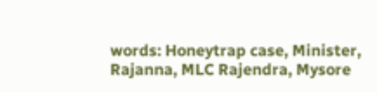words: Honeytrap case, Minister, Rajanna, MLC Rajendra, Mysore